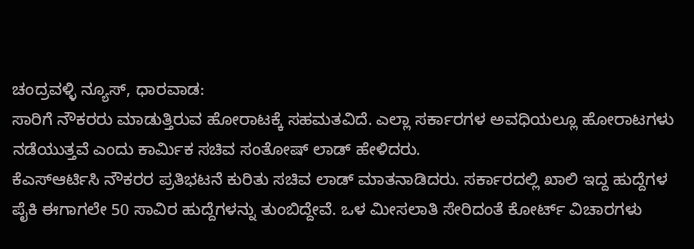ಚಂದ್ರವಳ್ಳಿ ನ್ಯೂಸ್, ಧಾರವಾಡ:
ಸಾರಿಗೆ ನೌಕರರು ಮಾಡುತ್ತಿರುವ ಹೋರಾಟಕ್ಕೆ ಸಹಮತವಿದೆ. ಎಲ್ಲಾ ಸರ್ಕಾರಗಳ ಅವಧಿಯಲ್ಲೂ ಹೋರಾಟಗಳು ನಡೆಯುತ್ತವೆ ಎಂದು ಕಾರ್ಮಿಕ ಸಚಿವ ಸಂತೋಷ್ ಲಾಡ್ ಹೇಳಿದರು.
ಕೆಎಸ್ಆರ್ಟಿಸಿ ನೌಕರರ ಪ್ರತಿಭಟನೆ ಕುರಿತು ಸಚಿವ ಲಾಡ್ ಮಾತನಾಡಿದರು. ಸರ್ಕಾರದಲ್ಲಿ ಖಾಲಿ ಇದ್ದ ಹುದ್ದೆಗಳ ಪೈಕಿ ಈಗಾಗಲೇ 50 ಸಾವಿರ ಹುದ್ದೆಗಳನ್ನು ತುಂಬಿದ್ದೇವೆ. ಒಳ ಮೀಸಲಾತಿ ಸೇರಿದಂತೆ ಕೋರ್ಟ್ ವಿಚಾರಗಳು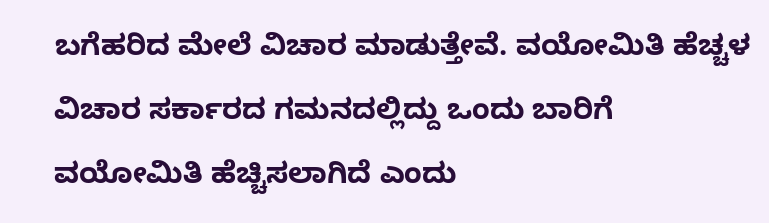ಬಗೆಹರಿದ ಮೇಲೆ ವಿಚಾರ ಮಾಡುತ್ತೇವೆ. ವಯೋಮಿತಿ ಹೆಚ್ಚಳ ವಿಚಾರ ಸರ್ಕಾರದ ಗಮನದಲ್ಲಿದ್ದು ಒಂದು ಬಾರಿಗೆ ವಯೋಮಿತಿ ಹೆಚ್ಚಿಸಲಾಗಿದೆ ಎಂದು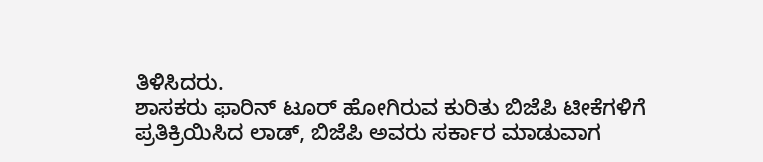ತಿಳಿಸಿದರು.
ಶಾಸಕರು ಫಾರಿನ್ ಟೂರ್ ಹೋಗಿರುವ ಕುರಿತು ಬಿಜೆಪಿ ಟೀಕೆಗಳಿಗೆ ಪ್ರತಿಕ್ರಿಯಿಸಿದ ಲಾಡ್, ಬಿಜೆಪಿ ಅವರು ಸರ್ಕಾರ ಮಾಡುವಾಗ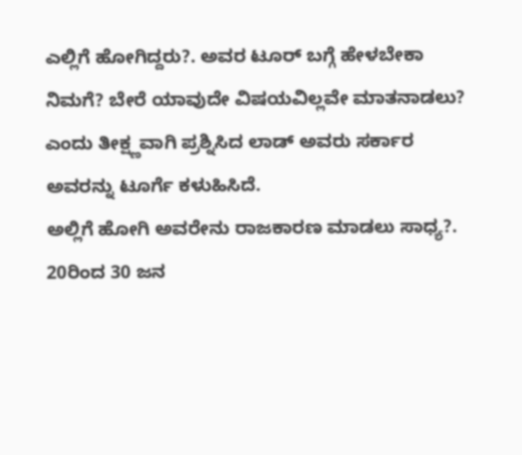ಎಲ್ಲಿಗೆ ಹೋಗಿದ್ದರು?. ಅವರ ಟೂರ್ ಬಗ್ಗೆ ಹೇಳಬೇಕಾ ನಿಮಗೆ? ಬೇರೆ ಯಾವುದೇ ವಿಷಯವಿಲ್ಲವೇ ಮಾತನಾಡಲು? ಎಂದು ತೀಕ್ಷ್ಣವಾಗಿ ಪ್ರಶ್ನಿಸಿದ ಲಾಡ್ ಅವರು ಸರ್ಕಾರ ಅವರನ್ನು ಟೂರ್ಗೆ ಕಳುಹಿಸಿದೆ.
ಅಲ್ಲಿಗೆ ಹೋಗಿ ಅವರೇನು ರಾಜಕಾರಣ ಮಾಡಲು ಸಾಧ್ಯ?. 20ರಿಂದ 30 ಜನ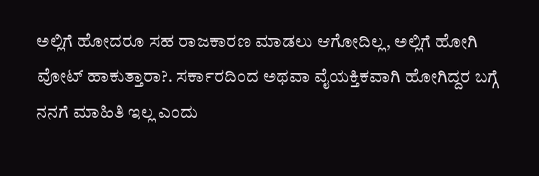ಅಲ್ಲಿಗೆ ಹೋದರೂ ಸಹ ರಾಜಕಾರಣ ಮಾಡಲು ಆಗೋದಿಲ್ಲ, ಅಲ್ಲಿಗೆ ಹೋಗಿ ವೋಟ್ ಹಾಕುತ್ತಾರಾ?. ಸರ್ಕಾರದಿಂದ ಅಥವಾ ವೈಯಕ್ತಿಕವಾಗಿ ಹೋಗಿದ್ದರ ಬಗ್ಗೆ ನನಗೆ ಮಾಹಿತಿ ಇಲ್ಲ ಎಂದು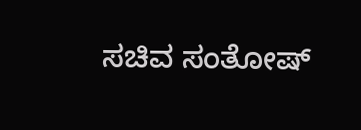ಸಚಿವ ಸಂತೋಷ್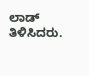ಲಾಡ್ ತಿಳಿಸಿದರು.